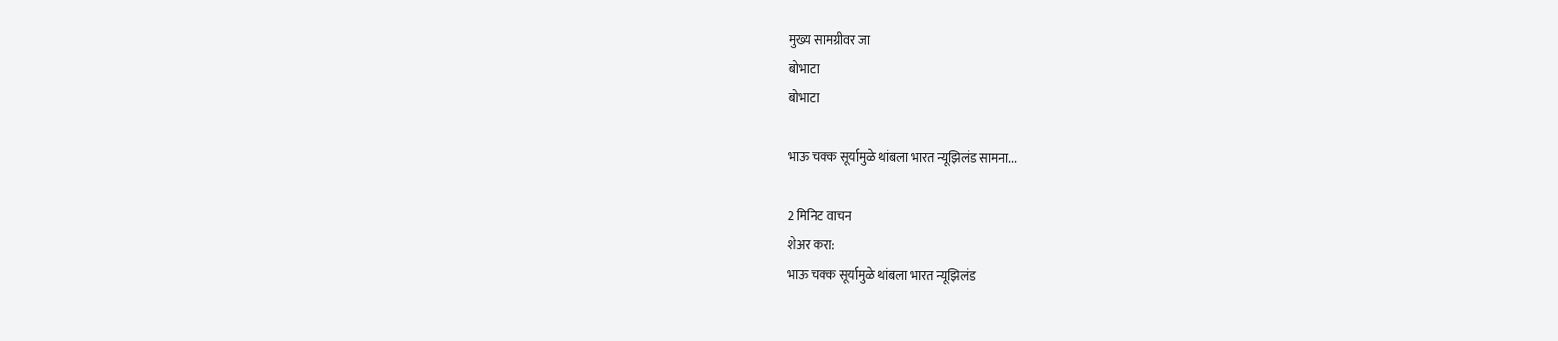मुख्य सामग्रीवर जा
बोभाटा
बोभाटा

भाऊ चक्क सूर्यामुळे थांबला भारत न्यूझिलंड सामना...

2 मिनिट वाचन
शेअर करा:
भाऊ चक्क सूर्यामुळे थांबला भारत न्यूझिलंड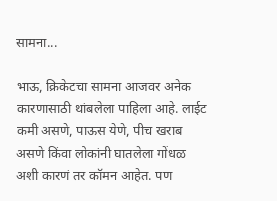सामना...

भाऊ, क्रिकेटचा सामना आजवर अनेक कारणासाठी थांबलेला पाहिला आहे. लाईट कमी असणे, पाऊस येणे, पीच खराब असणे किंवा लोकांनी घातलेला गोंधळ अशी कारणं तर कॉमन आहेत. पण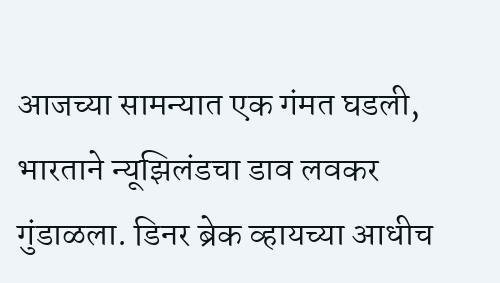आजच्या सामन्यात एक गंमत घडली, भारताने न्यूझिलंडचा डाव लवकर गुंडाळला. डिनर ब्रेक व्हायच्या आधीच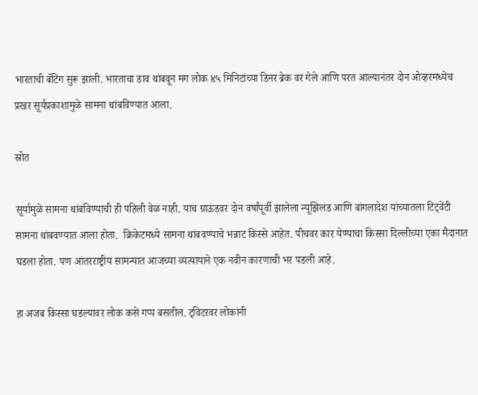भारताची बॅटिंग सुरू झाली. भारताचा डाव थांबवून मग लोक ४५ मिनिटांच्या डिनर ब्रेक वर गेले आणि परत आल्यानंतर दोन ओव्हरमध्येच प्रखर सूर्यप्रकाशामुळे सामना थांबविण्यात आला.

स्रोत

सूर्यामुळे सामना थांबविण्याची ही पहिली वेळ नाही. याच ग्राऊंडवर दोन वर्षांपूर्वी झालेला न्यूझिलंड आणि बांगलादेश यांच्यातला टिट्वेंटी सामना थांबवण्यात आला होता.  क्रिकेटमध्ये सामना थांबवण्याचे भन्नाट किस्से आहेत. पीचवर कार येण्याचा किस्सा दिल्लीच्या एका मैदानात घडला होता. पण आंतरराष्ट्रीय सामन्यात आजच्या व्यत्यायाने एक नवीन कारणाची भर पडली आहे.

हा अजब किस्सा घडल्यावर लोक कसे गप्प बसतील. ट्विटरवर लोकांनी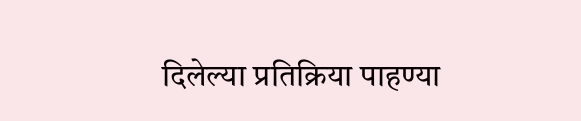दिलेल्या प्रतिक्रिया पाहण्या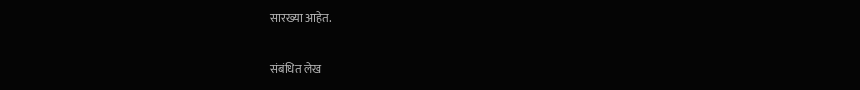सारख्या आहेत.

संबंधित लेख